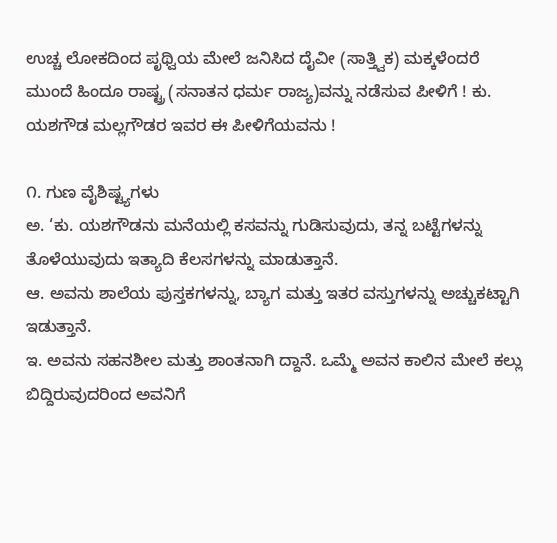ಉಚ್ಚ ಲೋಕದಿಂದ ಪೃಥ್ವಿಯ ಮೇಲೆ ಜನಿಸಿದ ದೈವೀ (ಸಾತ್ತ್ವಿಕ) ಮಕ್ಕಳೆಂದರೆ ಮುಂದೆ ಹಿಂದೂ ರಾಷ್ಟ್ರ (ಸನಾತನ ಧರ್ಮ ರಾಜ್ಯ)ವನ್ನು ನಡೆಸುವ ಪೀಳಿಗೆ ! ಕು. ಯಶಗೌಡ ಮಲ್ಲಗೌಡರ ಇವರ ಈ ಪೀಳಿಗೆಯವನು !

೧. ಗುಣ ವೈಶಿಷ್ಟ್ಯಗಳು
ಅ. ‘ಕು. ಯಶಗೌಡನು ಮನೆಯಲ್ಲಿ ಕಸವನ್ನು ಗುಡಿಸುವುದು, ತನ್ನ ಬಟ್ಟೆಗಳನ್ನು ತೊಳೆಯುವುದು ಇತ್ಯಾದಿ ಕೆಲಸಗಳನ್ನು ಮಾಡುತ್ತಾನೆ.
ಆ. ಅವನು ಶಾಲೆಯ ಪುಸ್ತಕಗಳನ್ನು, ಬ್ಯಾಗ ಮತ್ತು ಇತರ ವಸ್ತುಗಳನ್ನು ಅಚ್ಚುಕಟ್ಟಾಗಿ ಇಡುತ್ತಾನೆ.
ಇ. ಅವನು ಸಹನಶೀಲ ಮತ್ತು ಶಾಂತನಾಗಿ ದ್ದಾನೆ. ಒಮ್ಮೆ ಅವನ ಕಾಲಿನ ಮೇಲೆ ಕಲ್ಲು ಬಿದ್ದಿರುವುದರಿಂದ ಅವನಿಗೆ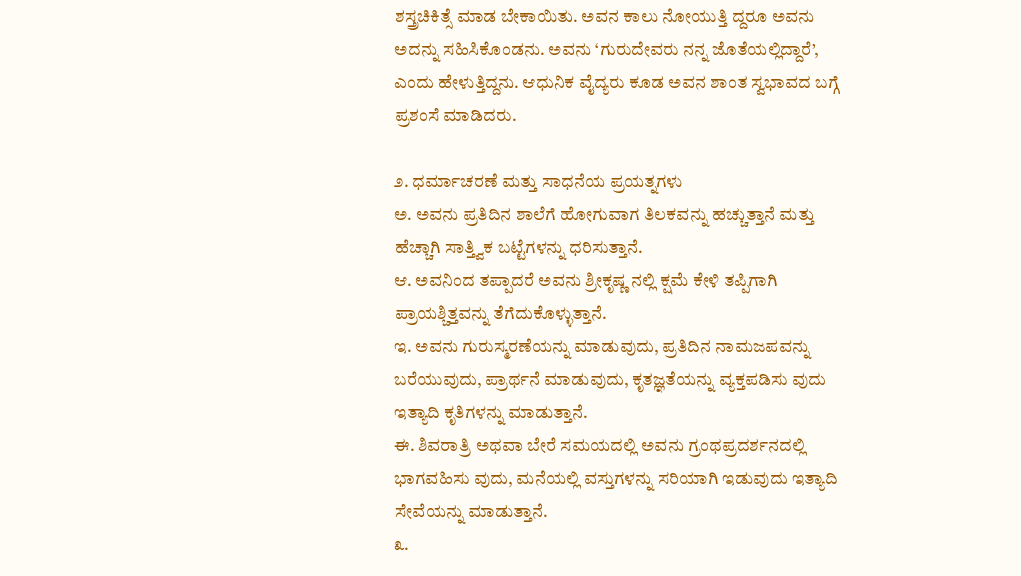ಶಸ್ತ್ರಚಿಕಿತ್ಸೆ ಮಾಡ ಬೇಕಾಯಿತು. ಅವನ ಕಾಲು ನೋಯುತ್ತಿ ದ್ದರೂ ಅವನು ಅದನ್ನು ಸಹಿಸಿಕೊಂಡನು. ಅವನು ‘ಗುರುದೇವರು ನನ್ನ ಜೊತೆಯಲ್ಲಿದ್ದಾರೆ’, ಎಂದು ಹೇಳುತ್ತಿದ್ದನು. ಆಧುನಿಕ ವೈದ್ಯರು ಕೂಡ ಅವನ ಶಾಂತ ಸ್ವಭಾವದ ಬಗ್ಗೆ ಪ್ರಶಂಸೆ ಮಾಡಿದರು.

೨. ಧರ್ಮಾಚರಣೆ ಮತ್ತು ಸಾಧನೆಯ ಪ್ರಯತ್ನಗಳು
ಅ. ಅವನು ಪ್ರತಿದಿನ ಶಾಲೆಗೆ ಹೋಗುವಾಗ ತಿಲಕವನ್ನು ಹಚ್ಚುತ್ತಾನೆ ಮತ್ತು ಹೆಚ್ಚಾಗಿ ಸಾತ್ತ್ವಿಕ ಬಟ್ಟೆಗಳನ್ನು ಧರಿಸುತ್ತಾನೆ.
ಆ. ಅವನಿಂದ ತಪ್ಪಾದರೆ ಅವನು ಶ್ರೀಕೃಷ್ಣ ನಲ್ಲಿ ಕ್ಷಮೆ ಕೇಳಿ ತಪ್ಪಿಗಾಗಿ ಪ್ರಾಯಶ್ಚಿತ್ತವನ್ನು ತೆಗೆದುಕೊಳ್ಳುತ್ತಾನೆ.
ಇ. ಅವನು ಗುರುಸ್ಮರಣೆಯನ್ನು ಮಾಡುವುದು, ಪ್ರತಿದಿನ ನಾಮಜಪವನ್ನು ಬರೆಯುವುದು, ಪ್ರಾರ್ಥನೆ ಮಾಡುವುದು, ಕೃತಜ್ಞತೆಯನ್ನು ವ್ಯಕ್ತಪಡಿಸು ವುದು ಇತ್ಯಾದಿ ಕೃತಿಗಳನ್ನು ಮಾಡುತ್ತಾನೆ.
ಈ. ಶಿವರಾತ್ರಿ ಅಥವಾ ಬೇರೆ ಸಮಯದಲ್ಲಿ ಅವನು ಗ್ರಂಥಪ್ರದರ್ಶನದಲ್ಲಿ ಭಾಗವಹಿಸು ವುದು, ಮನೆಯಲ್ಲಿ ವಸ್ತುಗಳನ್ನು ಸರಿಯಾಗಿ ಇಡುವುದು ಇತ್ಯಾದಿ ಸೇವೆಯನ್ನು ಮಾಡುತ್ತಾನೆ.
೩.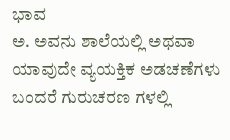ಭಾವ
ಅ. ಅವನು ಶಾಲೆಯಲ್ಲಿ ಅಥವಾ ಯಾವುದೇ ವ್ಯಯಕ್ತಿಕ ಅಡಚಣೆಗಳು ಬಂದರೆ ಗುರುಚರಣ ಗಳಲ್ಲಿ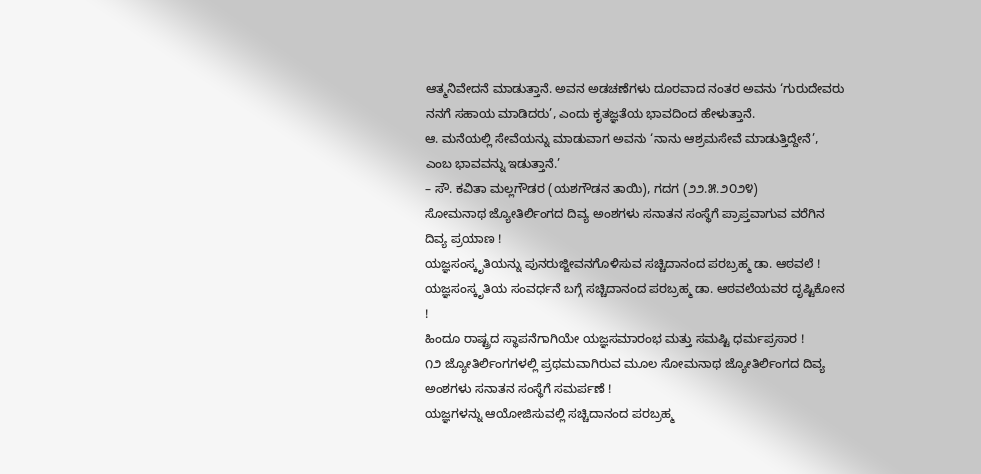ಆತ್ಮನಿವೇದನೆ ಮಾಡುತ್ತಾನೆ. ಅವನ ಅಡಚಣೆಗಳು ದೂರವಾದ ನಂತರ ಅವನು ‘ಗುರುದೇವರು ನನಗೆ ಸಹಾಯ ಮಾಡಿದರು’, ಎಂದು ಕೃತಜ್ಞತೆಯ ಭಾವದಿಂದ ಹೇಳುತ್ತಾನೆ.
ಆ. ಮನೆಯಲ್ಲಿ ಸೇವೆಯನ್ನು ಮಾಡುವಾಗ ಅವನು ‘ನಾನು ಆಶ್ರಮಸೇವೆ ಮಾಡುತ್ತಿದ್ದೇನೆ’, ಎಂಬ ಭಾವವನ್ನು ಇಡುತ್ತಾನೆ.’
– ಸೌ. ಕವಿತಾ ಮಲ್ಲಗೌಡರ (ಯಶಗೌಡನ ತಾಯಿ), ಗದಗ (೨೨.೫.೨೦೨೪)
ಸೋಮನಾಥ ಜ್ಯೋತಿರ್ಲಿಂಗದ ದಿವ್ಯ ಅಂಶಗಳು ಸನಾತನ ಸಂಸ್ಥೆಗೆ ಪ್ರಾಪ್ತವಾಗುವ ವರೆಗಿನ ದಿವ್ಯ ಪ್ರಯಾಣ !
ಯಜ್ಞಸಂಸ್ಕೃತಿಯನ್ನು ಪುನರುಜ್ಜೀವನಗೊಳಿಸುವ ಸಚ್ಚಿದಾನಂದ ಪರಬ್ರಹ್ಮ ಡಾ. ಆಠವಲೆ !
ಯಜ್ಞಸಂಸ್ಕೃತಿಯ ಸಂವರ್ಧನೆ ಬಗ್ಗೆ ಸಚ್ಚಿದಾನಂದ ಪರಬ್ರಹ್ಮ ಡಾ. ಆಠವಲೆಯವರ ದೃಷ್ಟಿಕೋನ !
ಹಿಂದೂ ರಾಷ್ಟ್ರದ ಸ್ಥಾಪನೆಗಾಗಿಯೇ ಯಜ್ಞಸಮಾರಂಭ ಮತ್ತು ಸಮಷ್ಟಿ ಧರ್ಮಪ್ರಸಾರ !
೧೨ ಜ್ಯೋತಿರ್ಲಿಂಗಗಳಲ್ಲಿ ಪ್ರಥಮವಾಗಿರುವ ಮೂಲ ಸೋಮನಾಥ ಜ್ಯೋತಿರ್ಲಿಂಗದ ದಿವ್ಯ ಅಂಶಗಳು ಸನಾತನ ಸಂಸ್ಥೆಗೆ ಸಮರ್ಪಣೆ !
ಯಜ್ಞಗಳನ್ನು ಆಯೋಜಿಸುವಲ್ಲಿ ಸಚ್ಚಿದಾನಂದ ಪರಬ್ರಹ್ಮ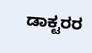ಡಾಕ್ಟರರ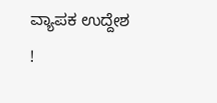ವ್ಯಾಪಕ ಉದ್ದೇಶ !